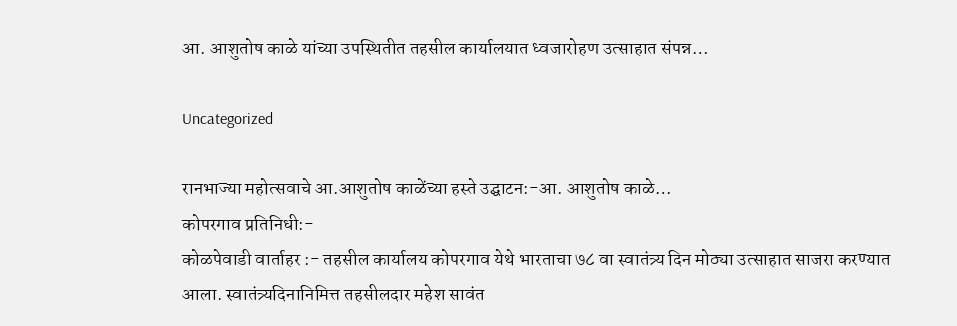आ. आशुतोष काळे यांच्या उपस्थितीत तहसील कार्यालयात ध्वजारोहण उत्साहात संपन्न…

Uncategorized

रानभाज्या महोत्सवाचे आ.आशुतोष काळेंच्या हस्ते उद्घाटन:-आ. आशुतोष काळे…
कोपरगाव प्रतिनिधी:-
कोळपेवाडी वार्ताहर :- तहसील कार्यालय कोपरगाव येथे भारताचा ७८ वा स्वातंत्र्य दिन मोठ्या उत्साहात साजरा करण्यात आला. स्वातंत्र्यदिनानिमित्त तहसीलदार महेश सावंत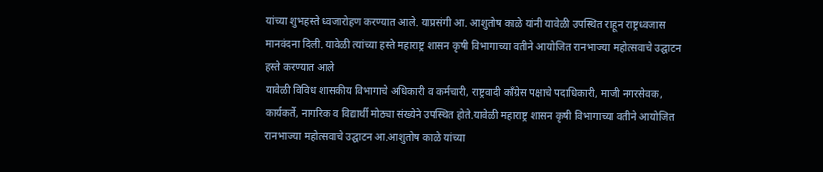यांच्या शुभहस्ते ध्वजारोहण करण्यात आले. याप्रसंगी आ. आशुतोष काळे यांनी यावेळी उपस्थित राहून राष्ट्रध्वजास मानवंदना दिली. यावेळी त्यांच्या हस्ते महाराष्ट्र शासन कृषी विभागाच्या वतीने आयोजित रानभाज्या महोत्सवाचे उद्घाटन हस्ते करण्यात आले
यावेळी विविध शासकीय विभागाचे अधिकारी व कर्मचारी, राष्ट्रवादी काँग्रेस पक्षाचे पदाधिकारी, माजी नगरसेवक, कार्यकर्ते, नागरिक व विद्यार्थी मोठ्या संख्येने उपस्थित होते.यावेळी महाराष्ट्र शासन कृषी विभागाच्या वतीने आयोजित रानभाज्या महोत्सवाचे उद्घाटन आ.आशुतोष काळे यांच्या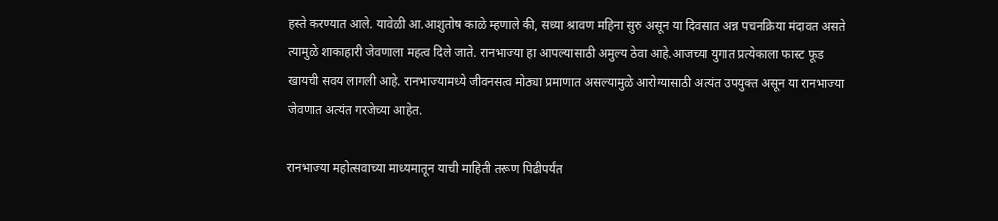हस्ते करण्यात आले. यावेळी आ.आशुतोष काळे म्हणाले की, सध्या श्रावण महिना सुरु असून या दिवसात अन्न पचनक्रिया मंदावत असते त्यामुळे शाकाहारी जेवणाला महत्व दिले जाते. रानभाज्या हा आपल्यासाठी अमुल्य ठेवा आहे.आजच्या युगात प्रत्येकाला फास्ट फूड खायची सवय लागली आहे. रानभाज्यामध्ये जीवनसत्व मोठ्या प्रमाणात असल्यामुळे आरोग्यासाठी अत्यंत उपयुक्त असून या रानभाज्या जेवणात अत्यंत गरजेच्या आहेत.

रानभाज्या महोत्सवाच्या माध्यमातून याची माहिती तरूण पिढीपर्यंत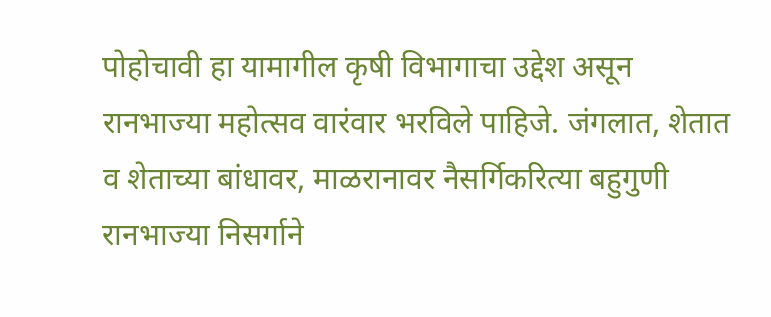पोहोचावी हा यामागील कृषी विभागाचा उद्देश असून रानभाज्या महोत्सव वारंवार भरविले पाहिजे. जंगलात, शेतात व शेताच्या बांधावर, माळरानावर नैसर्गिकरित्या बहुगुणी रानभाज्या निसर्गाने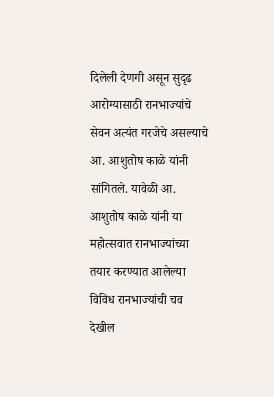दिलेली देणगी असून सुदृढ आरोग्यासाठी रानभाज्यांचे सेवन अत्यंत गरजेचे असल्याचे आ. आशुतोष काळे यांनी सांगितले. यावेळी आ. आशुतोष काळे यांनी या महोत्सवात रानभाज्यांच्या तयार करण्यात आलेल्या विविध रानभाज्यांची चव देखील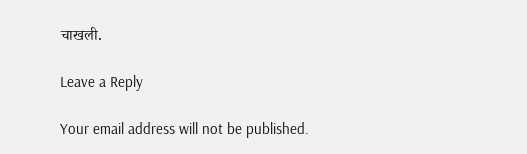चाखली.

Leave a Reply

Your email address will not be published.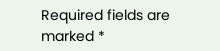Required fields are marked *